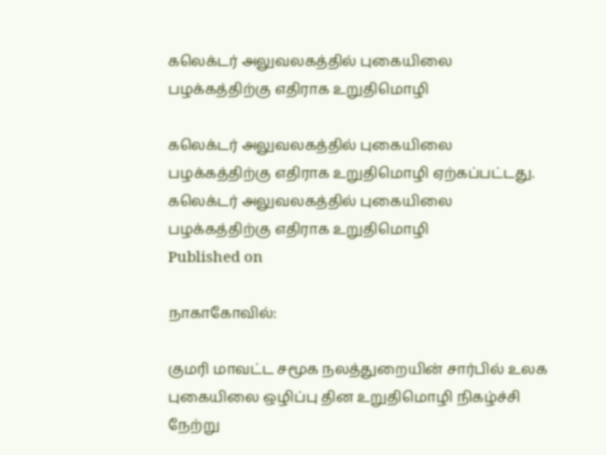கலெக்டர் அலுவலகத்தில் புகையிலை பழக்கத்திற்கு எதிராக உறுதிமொழி

கலெக்டர் அலுவலகத்தில் புகையிலை பழக்கத்திற்கு எதிராக உறுதிமொழி ஏற்கப்பட்டது.
கலெக்டர் அலுவலகத்தில் புகையிலை பழக்கத்திற்கு எதிராக உறுதிமொழி
Published on

நாகாகோவில்:

குமரி மாவட்ட சமூக நலத்துறையின் சார்பில் உலக புகையிலை ஒழிப்பு தின உறுதிமொழி நிகழ்ச்சி நேற்று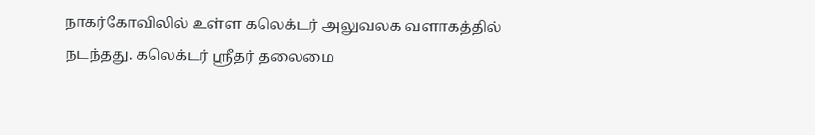நாகர்கோவிலில் உள்ள கலெக்டர் அலுவலக வளாகத்தில் நடந்தது. கலெக்டர் ஸ்ரீதர் தலைமை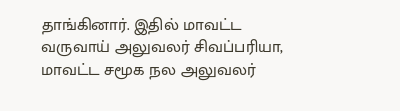தாங்கினார். இதில் மாவட்ட வருவாய் அலுவலர் சிவப்பரியா, மாவட்ட சமூக நல அலுவலர்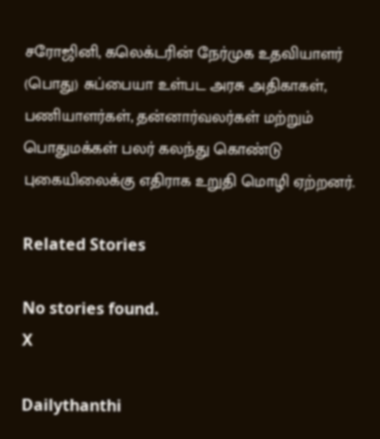சரோஜினி, கலெக்டரின் நேர்முக உதவியாளர் (பொது) சுப்பையா உள்பட அரசு அதிகாகள், பணியாளர்கள், தன்னார்வலர்கள் மற்றும் பொதுமக்கள் பலர் கலந்து கொண்டு புகையிலைக்கு எதிராக உறுதி மொழி ஏற்றனர்.

Related Stories

No stories found.
X

Dailythanthi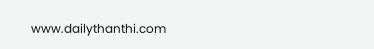www.dailythanthi.com